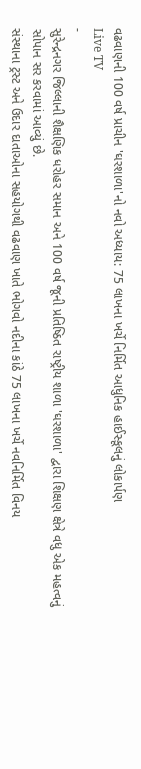વઢવાણની 100 વર્ષ પ્રાચીન 'ઘરશાળા'નો નવો અધ્યાય: 75 લાખના ખર્ચે નિર્મિત આધુનિક હાઈસ્કૂલનું લોકાર્પણ
Live TV
-
સુરેન્દ્રનગર જિલ્લાની શૈક્ષણિક ધરોહર સમાન અને 100 વર્ષ જૂની પ્રતિષ્ઠિત રાષ્ટ્રીય શાળા 'ઘરશાળા' દ્વારા શિક્ષણ ક્ષેત્રે વધુ એક મહત્વનું સોપાન સર કરવામાં આવ્યું છે.
સંસ્થાના ટ્રસ્ટ અને ઉદાર દાતાઓના સહયોગથી વઢવાણ ખાતે ભોગવો નદીના કાંઠે 75 લાખના ખર્ચે નવનિર્મિત વિનય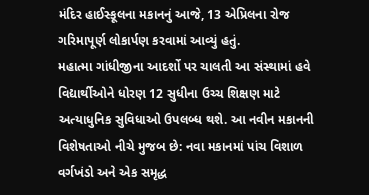મંદિર હાઈસ્કૂલના મકાનનું આજે, 13 એપ્રિલના રોજ ગરિમાપૂર્ણ લોકાર્પણ કરવામાં આવ્યું હતું.
મહાત્મા ગાંધીજીના આદર્શો પર ચાલતી આ સંસ્થામાં હવે વિદ્યાર્થીઓને ધોરણ 12 સુધીના ઉચ્ચ શિક્ષણ માટે અત્યાધુનિક સુવિધાઓ ઉપલબ્ધ થશે. આ નવીન મકાનની વિશેષતાઓ નીચે મુજબ છે: નવા મકાનમાં પાંચ વિશાળ વર્ગખંડો અને એક સમૃદ્ધ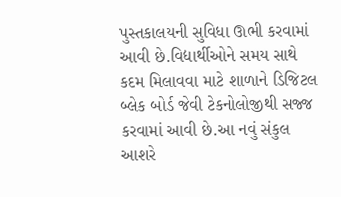પુસ્તકાલયની સુવિધા ઊભી કરવામાં આવી છે.વિદ્યાર્થીઓને સમય સાથે કદમ મિલાવવા માટે શાળાને ડિજિટલ બ્લેક બોર્ડ જેવી ટેકનોલોજીથી સજ્જ કરવામાં આવી છે.આ નવું સંકુલ આશરે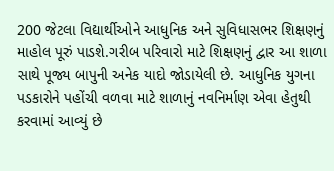200 જેટલા વિદ્યાર્થીઓને આધુનિક અને સુવિધાસભર શિક્ષણનું માહોલ પૂરું પાડશે.ગરીબ પરિવારો માટે શિક્ષણનું દ્વાર આ શાળા સાથે પૂજ્ય બાપુની અનેક યાદો જોડાયેલી છે. આધુનિક યુગના પડકારોને પહોંચી વળવા માટે શાળાનું નવનિર્માણ એવા હેતુથી કરવામાં આવ્યું છે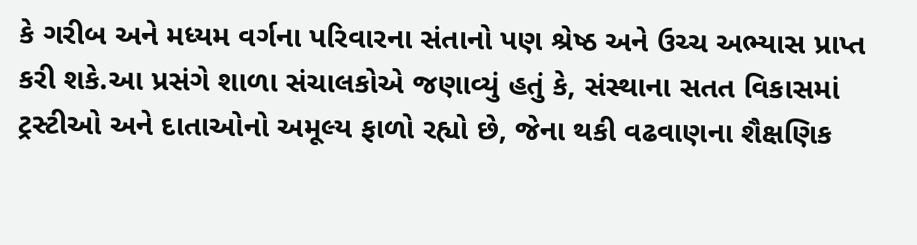કે ગરીબ અને મધ્યમ વર્ગના પરિવારના સંતાનો પણ શ્રેષ્ઠ અને ઉચ્ચ અભ્યાસ પ્રાપ્ત કરી શકે.આ પ્રસંગે શાળા સંચાલકોએ જણાવ્યું હતું કે, સંસ્થાના સતત વિકાસમાં ટ્રસ્ટીઓ અને દાતાઓનો અમૂલ્ય ફાળો રહ્યો છે, જેના થકી વઢવાણના શૈક્ષણિક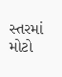સ્તરમાં મોટો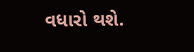વધારો થશે.